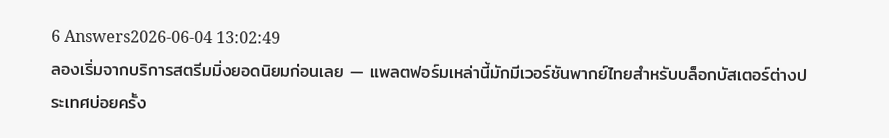6 Answers2026-06-04 13:02:49
ลองเริ่มจากบริการสตรีมมิ่งยอดนิยมก่อนเลย — แพลตฟอร์มเหล่านี้มักมีเวอร์ชันพากย์ไทยสำหรับบล็อกบัสเตอร์ต่างประเทศบ่อยครั้ง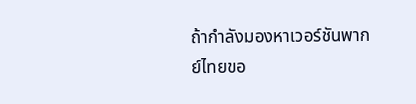ถ้ากำลังมองหาเวอร์ชันพากย์ไทยขอ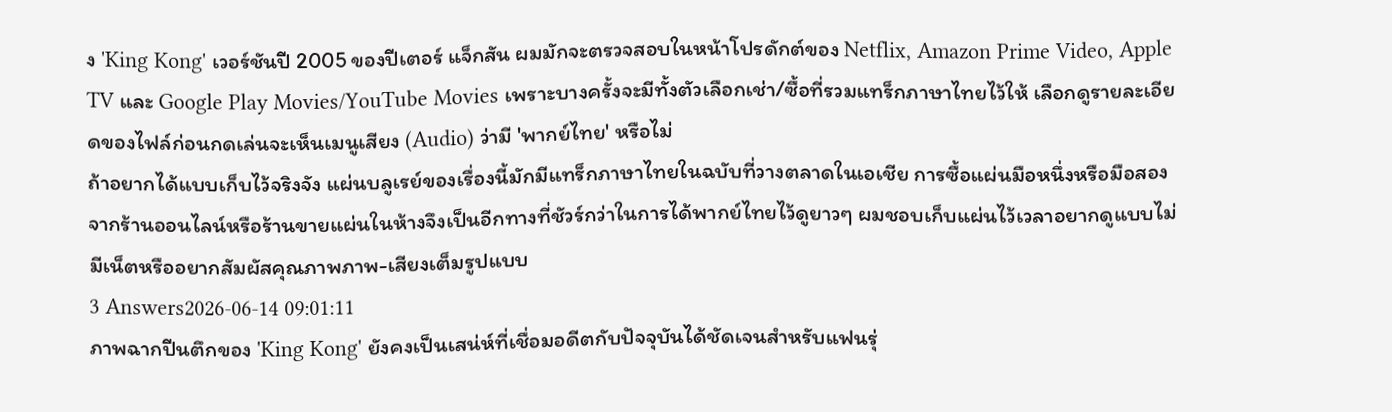ง 'King Kong' เวอร์ชันปี 2005 ของปีเตอร์ แจ็กสัน ผมมักจะตรวจสอบในหน้าโปรดักต์ของ Netflix, Amazon Prime Video, Apple TV และ Google Play Movies/YouTube Movies เพราะบางครั้งจะมีทั้งตัวเลือกเช่า/ซื้อที่รวมแทร็กภาษาไทยไว้ให้ เลือกดูรายละเอียดของไฟล์ก่อนกดเล่นจะเห็นเมนูเสียง (Audio) ว่ามี 'พากย์ไทย' หรือไม่
ถ้าอยากได้แบบเก็บไว้จริงจัง แผ่นบลูเรย์ของเรื่องนี้มักมีแทร็กภาษาไทยในฉบับที่วางตลาดในเอเชีย การซื้อแผ่นมือหนึ่งหรือมือสองจากร้านออนไลน์หรือร้านขายแผ่นในห้างจึงเป็นอีกทางที่ชัวร์กว่าในการได้พากย์ไทยไว้ดูยาวๆ ผมชอบเก็บแผ่นไว้เวลาอยากดูแบบไม่มีเน็ตหรืออยากสัมผัสคุณภาพภาพ-เสียงเต็มรูปแบบ
3 Answers2026-06-14 09:01:11
ภาพฉากปีนตึกของ 'King Kong' ยังคงเป็นเสน่ห์ที่เชื่อมอดีตกับปัจจุบันได้ชัดเจนสำหรับแฟนรุ่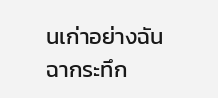นเก่าอย่างฉัน
ฉากระทึก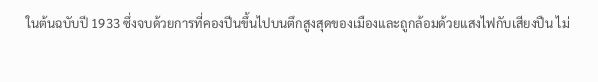ในต้นฉบับปี 1933 ซึ่งจบด้วยการที่คองปีนขึ้นไปบนตึกสูงสุดของเมืองและถูกล้อมด้วยแสงไฟกับเสียงปืน ไม่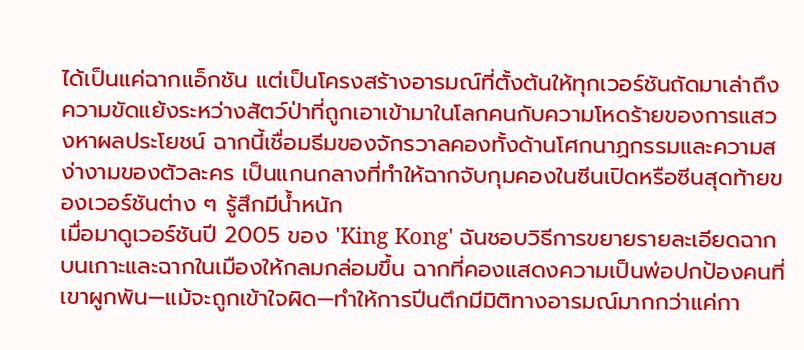ได้เป็นแค่ฉากแอ็กชัน แต่เป็นโครงสร้างอารมณ์ที่ตั้งต้นให้ทุกเวอร์ชันถัดมาเล่าถึงความขัดแย้งระหว่างสัตว์ป่าที่ถูกเอาเข้ามาในโลกคนกับความโหดร้ายของการแสวงหาผลประโยชน์ ฉากนี้เชื่อมธีมของจักรวาลคองทั้งด้านโศกนาฏกรรมและความสง่างามของตัวละคร เป็นแกนกลางที่ทำให้ฉากจับกุมคองในซีนเปิดหรือซีนสุดท้ายของเวอร์ชันต่าง ๆ รู้สึกมีน้ำหนัก
เมื่อมาดูเวอร์ชันปี 2005 ของ 'King Kong' ฉันชอบวิธีการขยายรายละเอียดฉากบนเกาะและฉากในเมืองให้กลมกล่อมขึ้น ฉากที่คองแสดงความเป็นพ่อปกป้องคนที่เขาผูกพัน—แม้จะถูกเข้าใจผิด—ทำให้การปีนตึกมีมิติทางอารมณ์มากกว่าแค่กา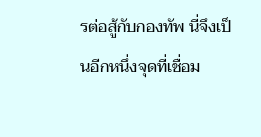รต่อสู้กับกองทัพ นี่จึงเป็นอีกหนึ่งจุดที่เชื่อม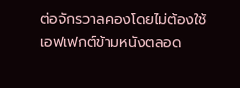ต่อจักรวาลคองโดยไม่ต้องใช้เอฟเฟกต์ข้ามหนังตลอด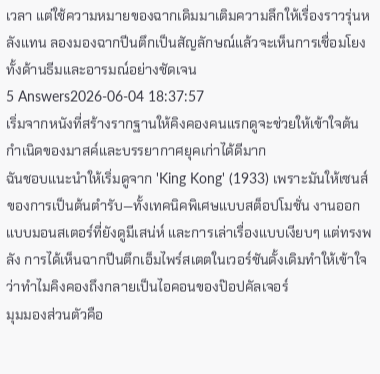เวลา แต่ใช้ความหมายของฉากเดิมมาเติมความลึกให้เรื่องราวรุ่นหลังแทน ลองมองฉากปีนตึกเป็นสัญลักษณ์แล้วจะเห็นการเชื่อมโยงทั้งด้านธีมและอารมณ์อย่างชัดเจน
5 Answers2026-06-04 18:37:57
เริ่มจากหนังที่สร้างรากฐานให้คิงคองคนแรกดูจะช่วยให้เข้าใจต้นกำเนิดของมาสค์และบรรยากาศยุคเก่าได้ดีมาก
ฉันชอบแนะนำให้เริ่มดูจาก 'King Kong' (1933) เพราะมันให้เซนส์ของการเป็นต้นตำรับ—ทั้งเทคนิคพิเศษแบบสต็อปโมชั่น งานออกแบบมอนสเตอร์ที่ยังดูมีเสน่ห์ และการเล่าเรื่องแบบเงียบๆ แต่ทรงพลัง การได้เห็นฉากปีนตึกเอ็มไพร์สเตตในเวอร์ชันดั้งเดิมทำให้เข้าใจว่าทำไมคิงคองถึงกลายเป็นไอคอนของป๊อปคัลเจอร์
มุมมองส่วนตัวคือ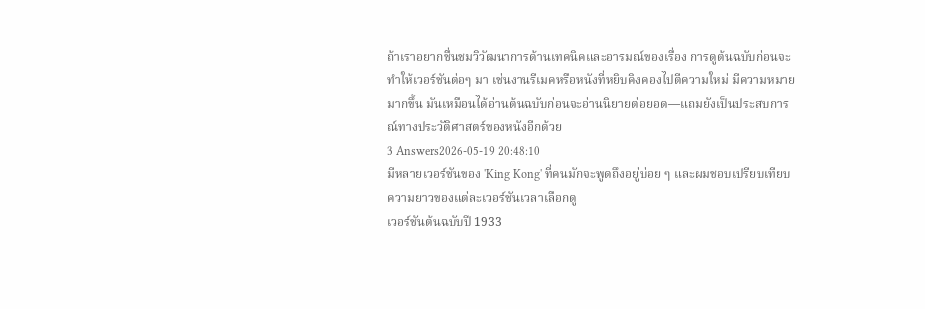ถ้าเราอยากชื่นชมวิวัฒนาการด้านเทคนิคและอารมณ์ของเรื่อง การดูต้นฉบับก่อนจะทำให้เวอร์ชันต่อๆ มา เช่นงานรีเมคหรือหนังที่หยิบคิงคองไปตีความใหม่ มีความหมายมากขึ้น มันเหมือนได้อ่านต้นฉบับก่อนจะอ่านนิยายต่อยอด—แถมยังเป็นประสบการณ์ทางประวัติศาสตร์ของหนังอีกด้วย
3 Answers2026-05-19 20:48:10
มีหลายเวอร์ชันของ 'King Kong' ที่คนมักจะพูดถึงอยู่บ่อย ๆ และผมชอบเปรียบเทียบความยาวของแต่ละเวอร์ชันเวลาเลือกดู
เวอร์ชันต้นฉบับปี 1933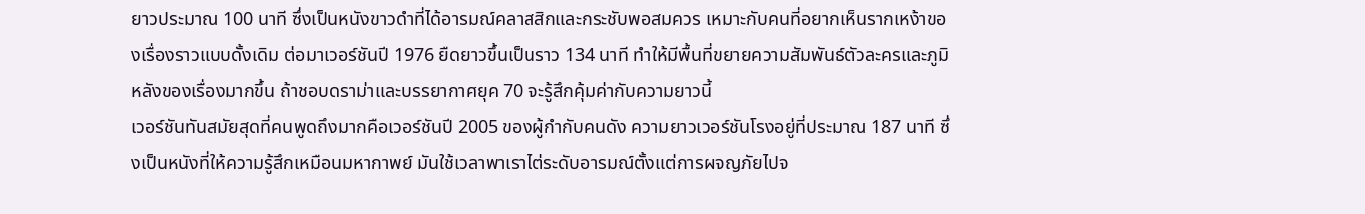ยาวประมาณ 100 นาที ซึ่งเป็นหนังขาวดำที่ได้อารมณ์คลาสสิกและกระชับพอสมควร เหมาะกับคนที่อยากเห็นรากเหง้าของเรื่องราวแบบดั้งเดิม ต่อมาเวอร์ชันปี 1976 ยืดยาวขึ้นเป็นราว 134 นาที ทำให้มีพื้นที่ขยายความสัมพันธ์ตัวละครและภูมิหลังของเรื่องมากขึ้น ถ้าชอบดราม่าและบรรยากาศยุค 70 จะรู้สึกคุ้มค่ากับความยาวนี้
เวอร์ชันทันสมัยสุดที่คนพูดถึงมากคือเวอร์ชันปี 2005 ของผู้กำกับคนดัง ความยาวเวอร์ชันโรงอยู่ที่ประมาณ 187 นาที ซึ่งเป็นหนังที่ให้ความรู้สึกเหมือนมหากาพย์ มันใช้เวลาพาเราไต่ระดับอารมณ์ตั้งแต่การผจญภัยไปจ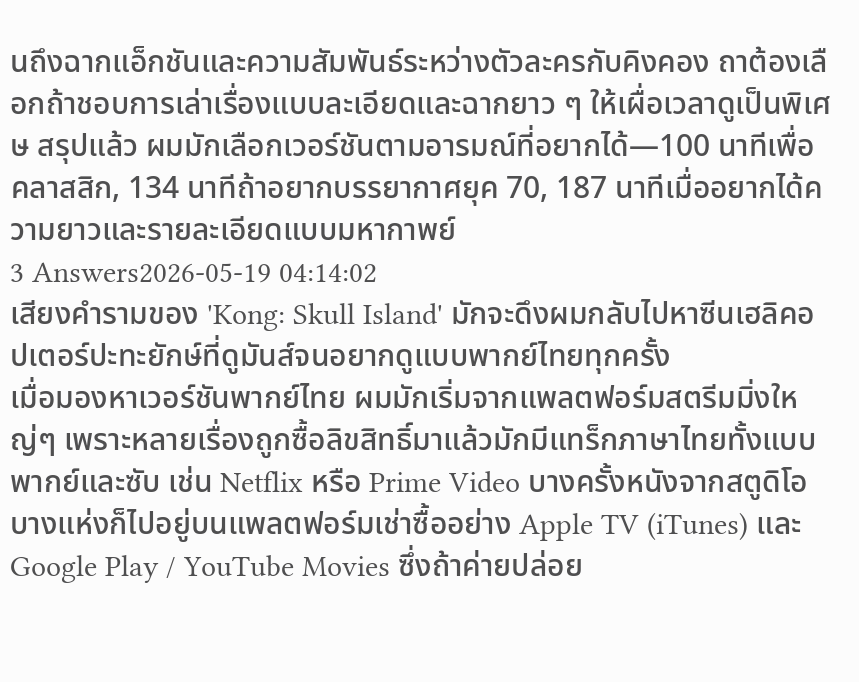นถึงฉากแอ็กชันและความสัมพันธ์ระหว่างตัวละครกับคิงคอง ถาต้องเลือกถ้าชอบการเล่าเรื่องแบบละเอียดและฉากยาว ๆ ให้เผื่อเวลาดูเป็นพิเศษ สรุปแล้ว ผมมักเลือกเวอร์ชันตามอารมณ์ที่อยากได้—100 นาทีเพื่อคลาสสิก, 134 นาทีถ้าอยากบรรยากาศยุค 70, 187 นาทีเมื่ออยากได้ความยาวและรายละเอียดแบบมหากาพย์
3 Answers2026-05-19 04:14:02
เสียงคำรามของ 'Kong: Skull Island' มักจะดึงผมกลับไปหาซีนเฮลิคอปเตอร์ปะทะยักษ์ที่ดูมันส์จนอยากดูแบบพากย์ไทยทุกครั้ง
เมื่อมองหาเวอร์ชันพากย์ไทย ผมมักเริ่มจากแพลตฟอร์มสตรีมมิ่งใหญ่ๆ เพราะหลายเรื่องถูกซื้อลิขสิทธิ์มาแล้วมักมีแทร็กภาษาไทยทั้งแบบพากย์และซับ เช่น Netflix หรือ Prime Video บางครั้งหนังจากสตูดิโอบางแห่งก็ไปอยู่บนแพลตฟอร์มเช่าซื้ออย่าง Apple TV (iTunes) และ Google Play / YouTube Movies ซึ่งถ้าค่ายปล่อย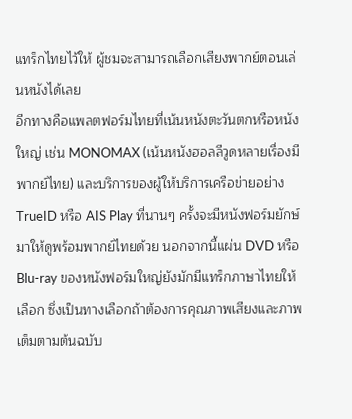แทร็กไทยไว้ให้ ผู้ชมจะสามารถเลือกเสียงพากย์ตอนเล่นหนังได้เลย
อีกทางคือแพลตฟอร์มไทยที่เน้นหนังตะวันตกหรือหนังใหญ่ เช่น MONOMAX (เน้นหนังฮอลลีวูดหลายเรื่องมีพากย์ไทย) และบริการของผู้ให้บริการเครือข่ายอย่าง TrueID หรือ AIS Play ที่นานๆ ครั้งจะมีหนังฟอร์มยักษ์มาให้ดูพร้อมพากย์ไทยด้วย นอกจากนี้แผ่น DVD หรือ Blu-ray ของหนังฟอร์มใหญ่ยังมักมีแทร็กภาษาไทยให้เลือก ซึ่งเป็นทางเลือกถ้าต้องการคุณภาพเสียงและภาพเต็มตามต้นฉบับ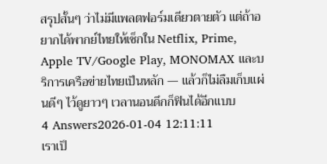สรุปสั้นๆ ว่าไม่มีแพลตฟอร์มเดียวตายตัว แต่ถ้าอยากได้พากย์ไทยให้เช็กใน Netflix, Prime, Apple TV/Google Play, MONOMAX และบริการเครือข่ายไทยเป็นหลัก — แล้วก็ไม่ลืมเก็บแผ่นดีๆ ไว้ดูยาวๆ เวลานอนดึกก็ฟินได้อีกแบบ
4 Answers2026-01-04 12:11:11
เราเป็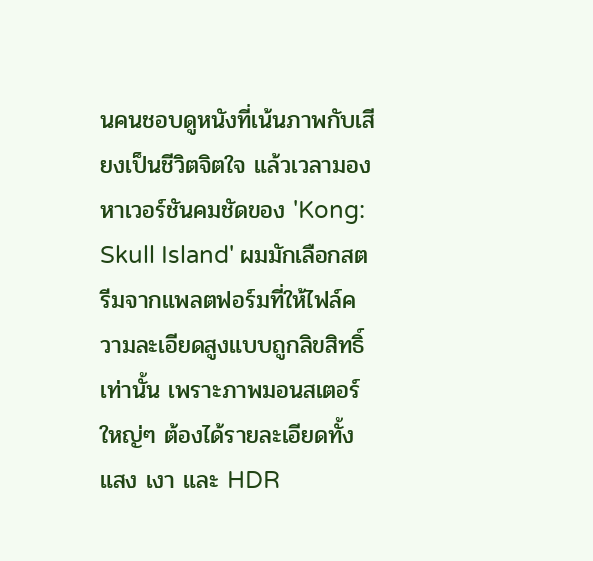นคนชอบดูหนังที่เน้นภาพกับเสียงเป็นชีวิตจิตใจ แล้วเวลามองหาเวอร์ชันคมชัดของ 'Kong: Skull Island' ผมมักเลือกสตรีมจากแพลตฟอร์มที่ให้ไฟล์ความละเอียดสูงแบบถูกลิขสิทธิ์เท่านั้น เพราะภาพมอนสเตอร์ใหญ่ๆ ต้องได้รายละเอียดทั้งแสง เงา และ HDR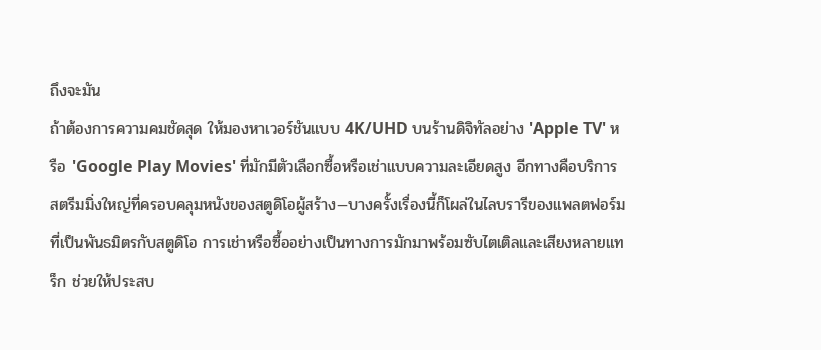ถึงจะมัน
ถ้าต้องการความคมชัดสุด ให้มองหาเวอร์ชันแบบ 4K/UHD บนร้านดิจิทัลอย่าง 'Apple TV' หรือ 'Google Play Movies' ที่มักมีตัวเลือกซื้อหรือเช่าแบบความละเอียดสูง อีกทางคือบริการสตรีมมิ่งใหญ่ที่ครอบคลุมหนังของสตูดิโอผู้สร้าง—บางครั้งเรื่องนี้ก็โผล่ในไลบรารีของแพลตฟอร์มที่เป็นพันธมิตรกับสตูดิโอ การเช่าหรือซื้ออย่างเป็นทางการมักมาพร้อมซับไตเติลและเสียงหลายแทร็ก ช่วยให้ประสบ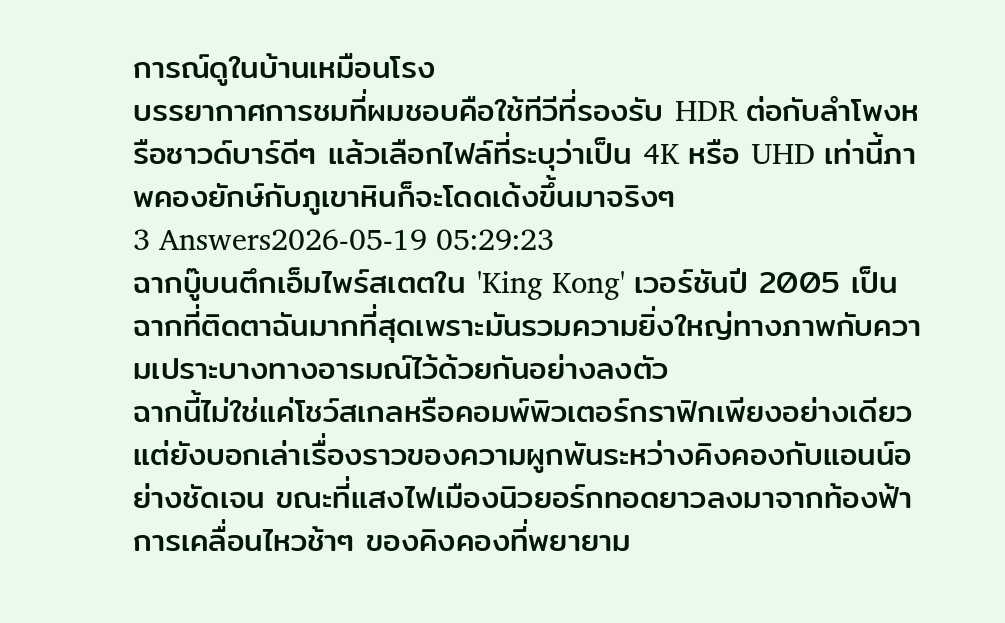การณ์ดูในบ้านเหมือนโรง
บรรยากาศการชมที่ผมชอบคือใช้ทีวีที่รองรับ HDR ต่อกับลำโพงหรือซาวด์บาร์ดีๆ แล้วเลือกไฟล์ที่ระบุว่าเป็น 4K หรือ UHD เท่านี้ภาพคองยักษ์กับภูเขาหินก็จะโดดเด้งขึ้นมาจริงๆ
3 Answers2026-05-19 05:29:23
ฉากบู๊บนตึกเอ็มไพร์สเตตใน 'King Kong' เวอร์ชันปี 2005 เป็นฉากที่ติดตาฉันมากที่สุดเพราะมันรวมความยิ่งใหญ่ทางภาพกับความเปราะบางทางอารมณ์ไว้ด้วยกันอย่างลงตัว
ฉากนี้ไม่ใช่แค่โชว์สเกลหรือคอมพ์พิวเตอร์กราฟิกเพียงอย่างเดียว แต่ยังบอกเล่าเรื่องราวของความผูกพันระหว่างคิงคองกับแอนน์อย่างชัดเจน ขณะที่แสงไฟเมืองนิวยอร์กทอดยาวลงมาจากท้องฟ้า การเคลื่อนไหวช้าๆ ของคิงคองที่พยายาม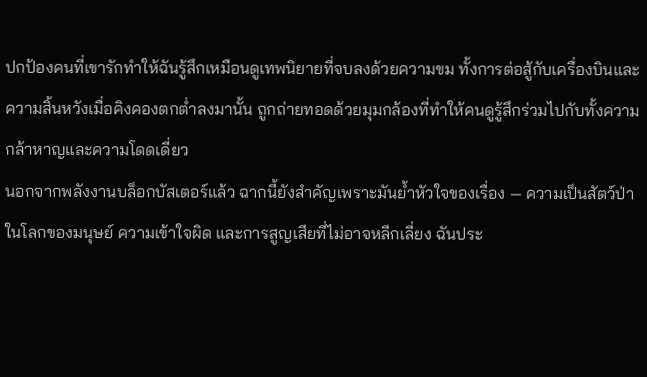ปกป้องคนที่เขารักทำให้ฉันรู้สึกเหมือนดูเทพนิยายที่จบลงด้วยความขม ทั้งการต่อสู้กับเครื่องบินและความสิ้นหวังเมื่อคิงคองตกต่ำลงมานั้น ถูกถ่ายทอดด้วยมุมกล้องที่ทำให้คนดูรู้สึกร่วมไปกับทั้งความกล้าหาญและความโดดเดี่ยว
นอกจากพลังงานบล็อกบัสเตอร์แล้ว ฉากนี้ยังสำคัญเพราะมันย้ำหัวใจของเรื่อง — ความเป็นสัตว์ป่าในโลกของมนุษย์ ความเข้าใจผิด และการสูญเสียที่ไม่อาจหลีกเลี่ยง ฉันประ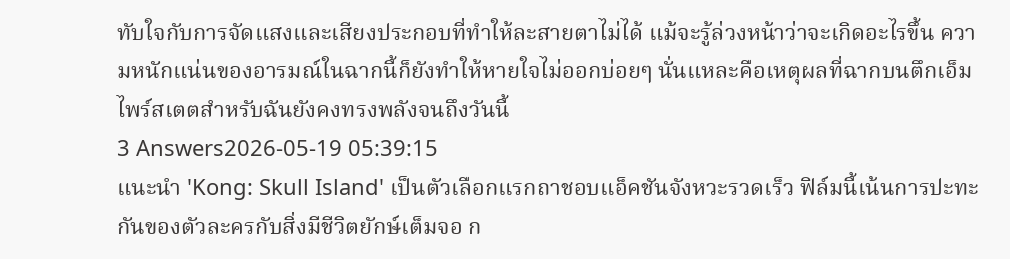ทับใจกับการจัดแสงและเสียงประกอบที่ทำให้ละสายตาไม่ได้ แม้จะรู้ล่วงหน้าว่าจะเกิดอะไรขึ้น ความหนักแน่นของอารมณ์ในฉากนี้ก็ยังทำให้หายใจไม่ออกบ่อยๆ นั่นแหละคือเหตุผลที่ฉากบนตึกเอ็มไพร์สเตตสำหรับฉันยังคงทรงพลังจนถึงวันนี้
3 Answers2026-05-19 05:39:15
แนะนำ 'Kong: Skull Island' เป็นตัวเลือกแรกถาชอบแอ็คชันจังหวะรวดเร็ว ฟิล์มนี้เน้นการปะทะกันของตัวละครกับสิ่งมีชีวิตยักษ์เต็มจอ ก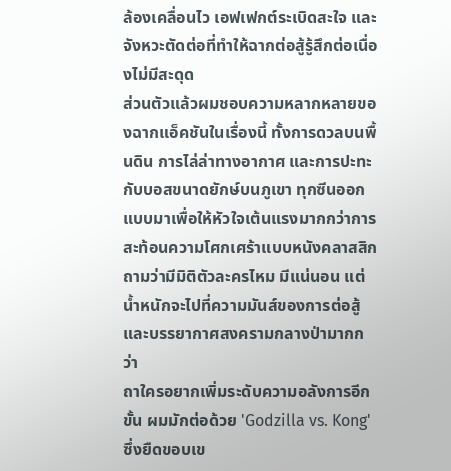ล้องเคลื่อนไว เอฟเฟกต์ระเบิดสะใจ และจังหวะตัดต่อที่ทำให้ฉากต่อสู้รู้สึกต่อเนื่องไม่มีสะดุด
ส่วนตัวแล้วผมชอบความหลากหลายของฉากแอ็คชันในเรื่องนี้ ทั้งการดวลบนพื้นดิน การไล่ล่าทางอากาศ และการปะทะกับบอสขนาดยักษ์บนภูเขา ทุกซีนออกแบบมาเพื่อให้หัวใจเต้นแรงมากกว่าการสะท้อนความโศกเศร้าแบบหนังคลาสสิก ถามว่ามีมิติตัวละครไหม มีแน่นอน แต่น้ำหนักจะไปที่ความมันส์ของการต่อสู้และบรรยากาศสงครามกลางป่ามากกว่า
ถาใครอยากเพิ่มระดับความอลังการอีกขั้น ผมมักต่อด้วย 'Godzilla vs. Kong' ซึ่งยืดขอบเข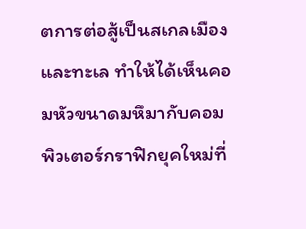ตการต่อสู้เป็นสเกลเมืองและทะเล ทำให้ได้เห็นคอมหัวขนาดมหึมากับคอมพิวเตอร์กราฟิกยุคใหม่ที่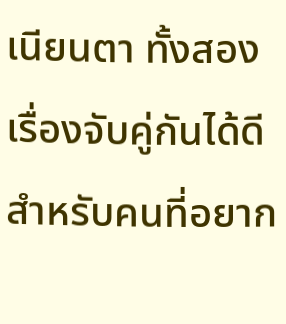เนียนตา ทั้งสองเรื่องจับคู่กันได้ดีสำหรับคนที่อยาก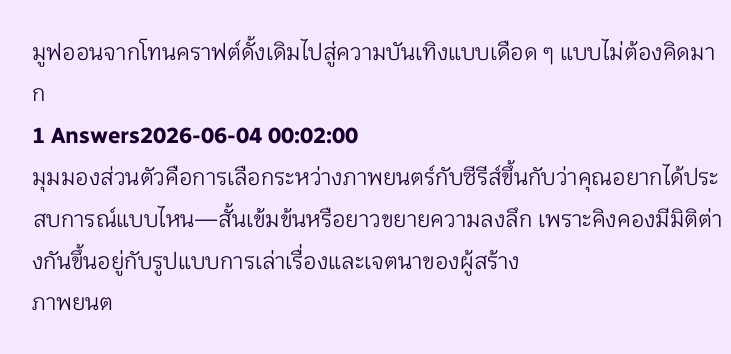มูฟออนจากโทนคราฟต์ดั้งเดิมไปสู่ความบันเทิงแบบเดือด ๆ แบบไม่ต้องคิดมาก
1 Answers2026-06-04 00:02:00
มุมมองส่วนตัวคือการเลือกระหว่างภาพยนตร์กับซีรีส์ขึ้นกับว่าคุณอยากได้ประสบการณ์แบบไหน—สั้นเข้มข้นหรือยาวขยายความลงลึก เพราะคิงคองมีมิติต่างกันขึ้นอยู่กับรูปแบบการเล่าเรื่องและเจตนาของผู้สร้าง
ภาพยนต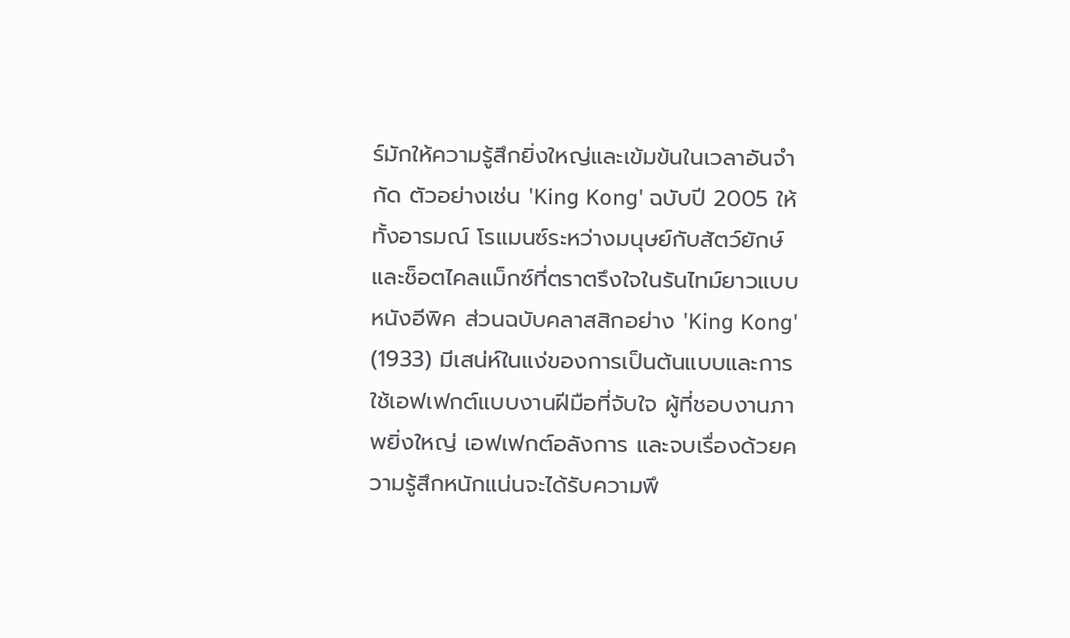ร์มักให้ความรู้สึกยิ่งใหญ่และเข้มข้นในเวลาอันจำกัด ตัวอย่างเช่น 'King Kong' ฉบับปี 2005 ให้ทั้งอารมณ์ โรแมนซ์ระหว่างมนุษย์กับสัตว์ยักษ์ และช็อตไคลแม็กซ์ที่ตราตรึงใจในรันไทม์ยาวแบบหนังอีพิค ส่วนฉบับคลาสสิกอย่าง 'King Kong' (1933) มีเสน่ห์ในแง่ของการเป็นต้นแบบและการใช้เอฟเฟกต์แบบงานฝีมือที่จับใจ ผู้ที่ชอบงานภาพยิ่งใหญ่ เอฟเฟกต์อลังการ และจบเรื่องด้วยความรู้สึกหนักแน่นจะได้รับความพึ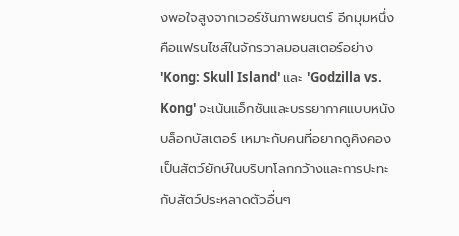งพอใจสูงจากเวอร์ชันภาพยนตร์ อีกมุมหนึ่งคือแฟรนไชส์ในจักรวาลมอนสเตอร์อย่าง 'Kong: Skull Island' และ 'Godzilla vs. Kong' จะเน้นแอ็กชันและบรรยากาศแบบหนังบล็อกบัสเตอร์ เหมาะกับคนที่อยากดูคิงคองเป็นสัตว์ยักษ์ในบริบทโลกกว้างและการปะทะกับสัตว์ประหลาดตัวอื่นๆ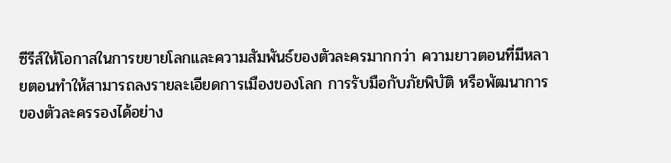ซีรีส์ให้โอกาสในการขยายโลกและความสัมพันธ์ของตัวละครมากกว่า ความยาวตอนที่มีหลายตอนทำให้สามารถลงรายละเอียดการเมืองของโลก การรับมือกับภัยพิบัติ หรือพัฒนาการของตัวละครรองได้อย่าง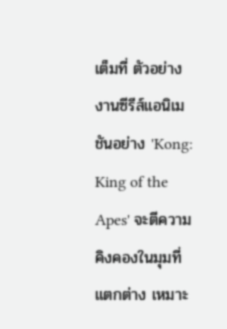เต็มที่ ตัวอย่างงานซีรีส์แอนิเมชันอย่าง 'Kong: King of the Apes' จะตีความคิงคองในมุมที่แตกต่าง เหมาะ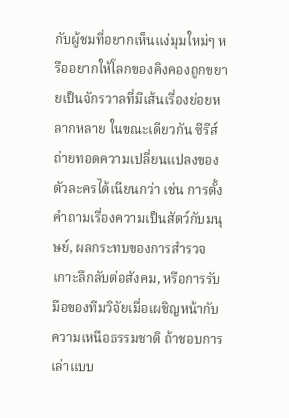กับผู้ชมที่อยากเห็นแง่มุมใหม่ๆ หรืออยากให้โลกของคิงคองถูกขยายเป็นจักรวาลที่มีเส้นเรื่องย่อยหลากหลาย ในขณะเดียวกัน ซีรีส์ถ่ายทอดความเปลี่ยนแปลงของตัวละครได้เนียนกว่า เช่น การตั้งคำถามเรื่องความเป็นสัตว์กับมนุษย์, ผลกระทบของการสำรวจเกาะลึกลับต่อสังคม, หรือการรับมือของทีมวิจัยเมื่อเผชิญหน้ากับความเหนือธรรมชาติ ถ้าชอบการเล่าแบบ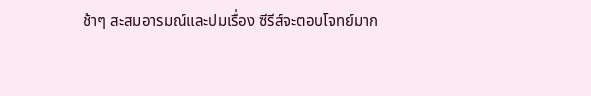ช้าๆ สะสมอารมณ์และปมเรื่อง ซีรีส์จะตอบโจทย์มาก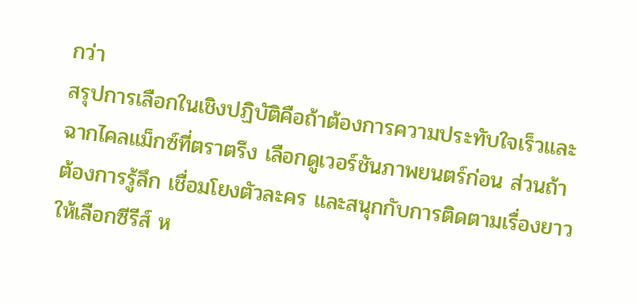กว่า
สรุปการเลือกในเชิงปฏิบัติคือถ้าต้องการความประทับใจเร็วและฉากไคลแม็กซ์ที่ตราตรึง เลือกดูเวอร์ชันภาพยนตร์ก่อน ส่วนถ้าต้องการรู้ลึก เชื่อมโยงตัวละคร และสนุกกับการติดตามเรื่องยาว ให้เลือกซีรีส์ ห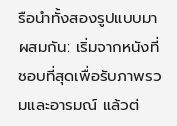รือนำทั้งสองรูปแบบมาผสมกัน: เริ่มจากหนังที่ชอบที่สุดเพื่อรับภาพรวมและอารมณ์ แล้วต่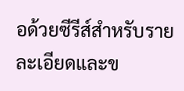อด้วยซีรีส์สำหรับรายละเอียดและข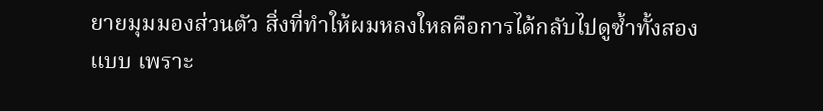ยายมุมมองส่วนตัว สิ่งที่ทำให้ผมหลงใหลคือการได้กลับไปดูซ้ำทั้งสองแบบ เพราะ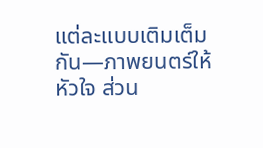แต่ละแบบเติมเต็มกัน—ภาพยนตร์ให้หัวใจ ส่วน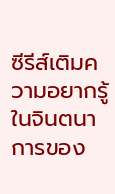ซีรีส์เติมความอยากรู้ในจินตนาการของ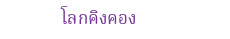โลกคิงคอง